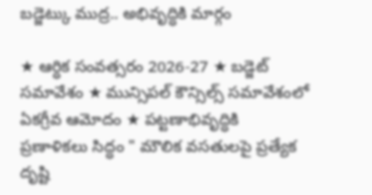బడ్జెట్కు ముద్ర.. అభివృద్ధికి మార్గం

★ ఆర్ధిక సంవత్సరం 2026-27 ★ బడ్జెట్ సమావేశం ★ మున్సిపల్ కౌన్సిల్స్ సమావేశంలో ఏకగ్రీవ ఆమోదం ★ పట్టణాభివృద్ధికి ప్రణాళికలు సిద్ధం " మౌలిక వసతులపై ప్రత్యేక దృష్టి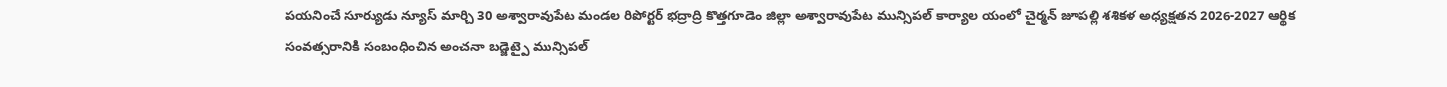పయనించే సూర్యుడు న్యూస్ మార్చి 30 అశ్వారావుపేట మండల రిపోర్టర్ భద్రాద్రి కొత్తగూడెం జిల్లా అశ్వారావుపేట మున్సిపల్ కార్యాల యంలో చైర్మన్ జూపల్లి శశికళ అధ్యక్షతన 2026-2027 ఆర్థిక సంవత్సరానికి సంబంధించిన అంచనా బడ్జెట్పై మున్సిపల్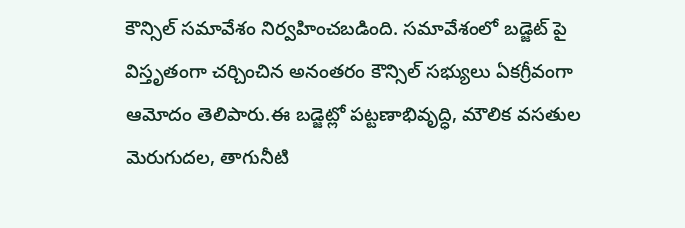కౌన్సిల్ సమావేశం నిర్వహించబడింది. సమావేశంలో బడ్జెట్ పై విస్తృతంగా చర్చించిన అనంతరం కౌన్సిల్ సభ్యులు ఏకగ్రీవంగా ఆమోదం తెలిపారు.ఈ బడ్జెట్లో పట్టణాభివృద్ధి, మౌలిక వసతుల మెరుగుదల, తాగునీటి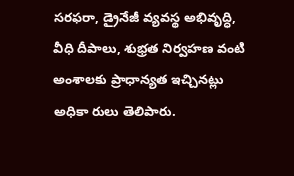సరఫరా, డ్రైనేజీ వ్యవస్థ అభివృద్ధి, వీధి దీపాలు, శుభ్రత నిర్వహణ వంటి అంశాలకు ప్రాధాన్యత ఇచ్చినట్లు అధికా రులు తెలిపారు.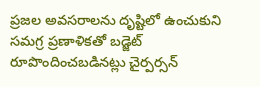ప్రజల అవసరాలను దృష్టిలో ఉంచుకుని సమగ్ర ప్రణాళికతో బడ్జెట్ రూపొందించబడినట్లు చైర్పర్సన్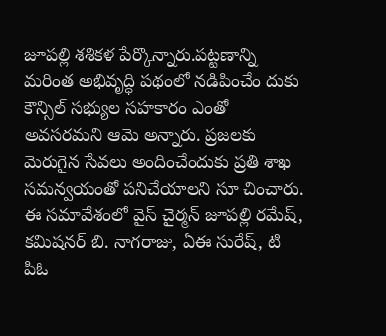జూపల్లి శశికళ పేర్కొన్నారు.పట్టణాన్ని మరింత అభివృద్ధి పథంలో నడిపించేం దుకు కౌన్సిల్ సభ్యుల సహకారం ఎంతో అవసరమని ఆమె అన్నారు. ప్రజలకు మెరుగైన సేవలు అందించేందుకు ప్రతి శాఖ సమన్వయంతో పనిచేయాలని సూ చించారు. ఈ సమావేశంలో వైస్ చైర్మన్ జూపల్లి రమేష్, కమిషనర్ బి. నాగరాజు, ఏఈ సురేష్, టి పిఓ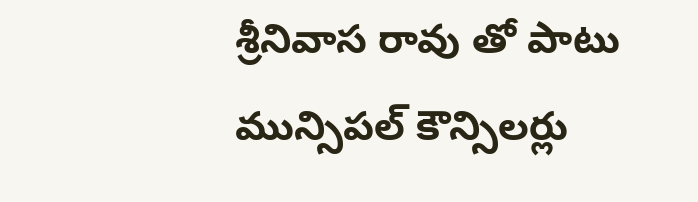శ్రీనివాస రావు తో పాటు మున్సిపల్ కౌన్సిలర్లు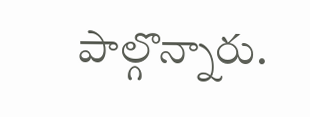పాల్గొన్నారు.